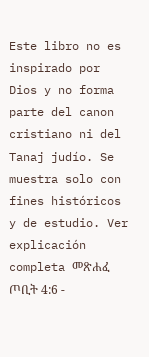Este libro no es inspirado por Dios y no forma parte del canon cristiano ni del Tanaj judío. Se muestra solo con fines históricos y de estudio. Ver explicación completa መጽሐፈ ጦቢት 4:6 -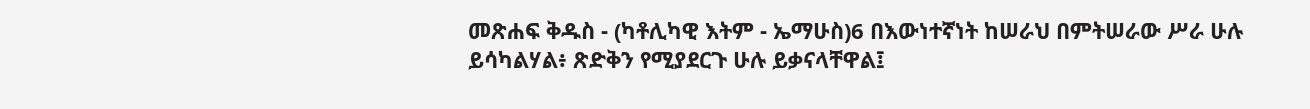መጽሐፍ ቅዱስ - (ካቶሊካዊ እትም - ኤማሁስ)6 በእውነተኛነት ከሠራህ በምትሠራው ሥራ ሁሉ ይሳካልሃል፥ ጽድቅን የሚያደርጉ ሁሉ ይቃናላቸዋል፤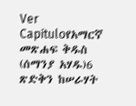Ver Capítuloየአማርኛ መጽሐፍ ቅዱስ (ሰማንያ አሃዱ)6 ጽድቅን ከሠራሃት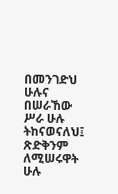በመንገድህ ሁሉና በሠራኸው ሥራ ሁሉ ትከናወናለህ፤ ጽድቅንም ለሚሠሩዋት ሁሉ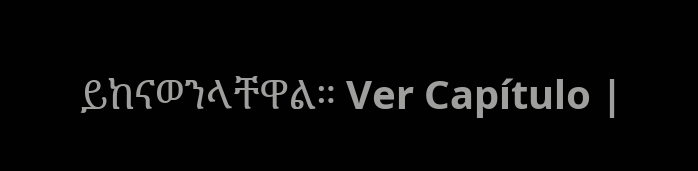ይከናወንላቸዋል። Ver Capítulo |